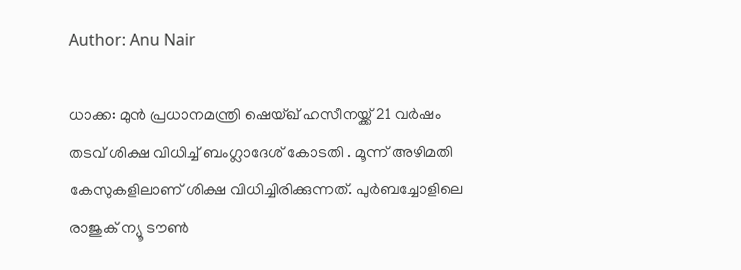Author: Anu Nair

ധാക്ക: മുൻ പ്രധാനമന്ത്രി ഷെയ്ഖ് ഹസീനയ്ക്ക് 21 വർഷം തടവ് ശിക്ഷ വിധിച്ച് ബംഗ്ലാദേശ് കോടതി . മൂന്ന് അഴിമതി കേസുകളിലാണ് ശിക്ഷ വിധിച്ചിരിക്കുന്നത്. പുർബച്ചോളിലെ രാജുക് ന്യൂ ടൗൺ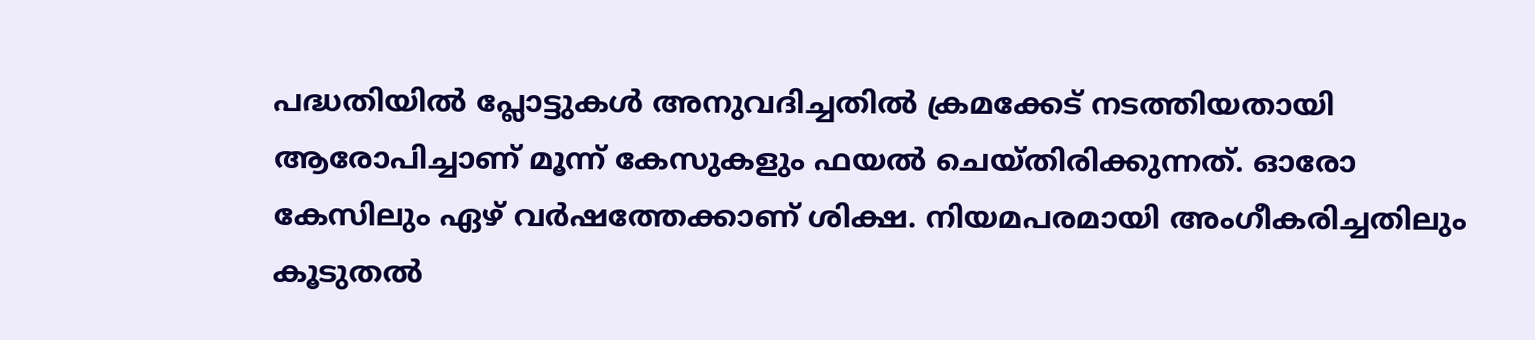പദ്ധതിയിൽ പ്ലോട്ടുകൾ അനുവദിച്ചതിൽ ക്രമക്കേട് നടത്തിയതായി ആരോപിച്ചാണ് മൂന്ന് കേസുകളും ഫയൽ ചെയ്തിരിക്കുന്നത്. ഓരോ കേസിലും ഏഴ് വർഷത്തേക്കാണ് ശിക്ഷ. നിയമപരമായി അംഗീകരിച്ചതിലും കൂടുതൽ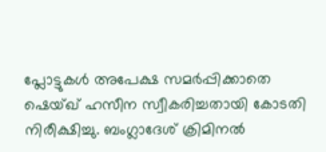പ്ലോട്ടുകൾ അപേക്ഷ സമർപ്പിക്കാതെ ഷെയ്ഖ് ഹസീന സ്വീകരിച്ചതായി കോടതി നിരീക്ഷിച്ചു. ബംഗ്ലാദേശ് ക്രിമിനൽ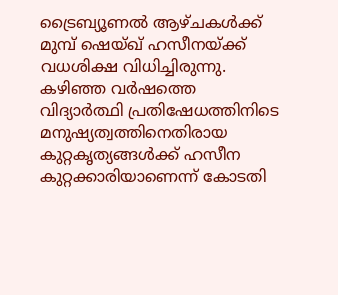ട്രൈബ്യൂണൽ ആഴ്ചകൾക്ക് മുമ്പ് ഷെയ്ഖ് ഹസീനയ്ക്ക് വധശിക്ഷ വിധിച്ചിരുന്നു. കഴിഞ്ഞ വർഷത്തെ വിദ്യാർത്ഥി പ്രതിഷേധത്തിനിടെ മനുഷ്യത്വത്തിനെതിരായ കുറ്റകൃത്യങ്ങൾക്ക് ഹസീന കുറ്റക്കാരിയാണെന്ന് കോടതി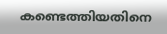കണ്ടെത്തിയതിനെ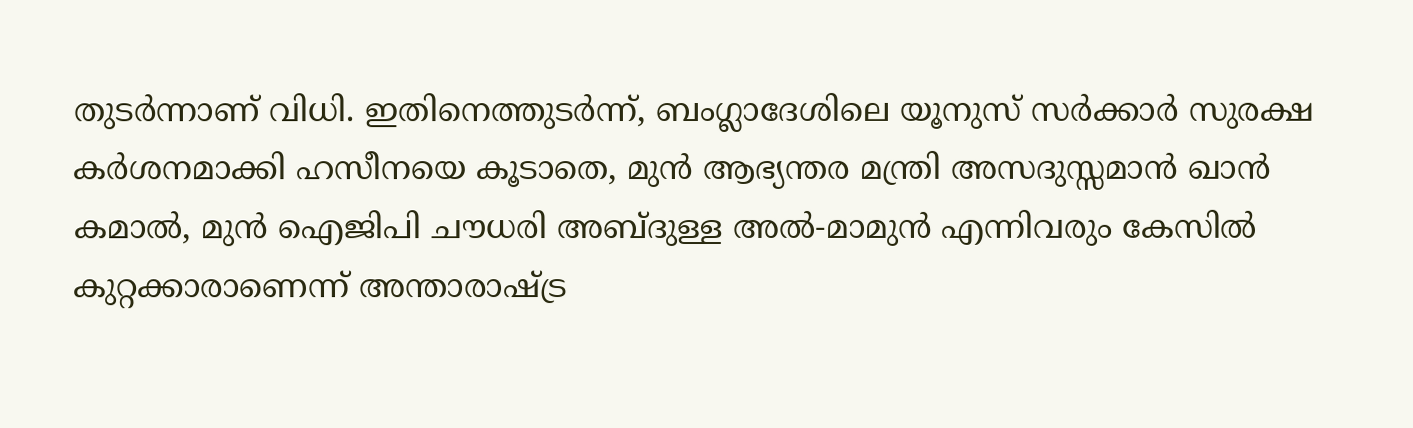തുടർന്നാണ് വിധി. ഇതിനെത്തുടർന്ന്, ബംഗ്ലാദേശിലെ യൂനുസ് സർക്കാർ സുരക്ഷ കർശനമാക്കി ഹസീനയെ കൂടാതെ, മുൻ ആഭ്യന്തര മന്ത്രി അസദുസ്സമാൻ ഖാൻ കമാൽ, മുൻ ഐജിപി ചൗധരി അബ്ദുള്ള അൽ-മാമുൻ എന്നിവരും കേസിൽ കുറ്റക്കാരാണെന്ന് അന്താരാഷ്ട്ര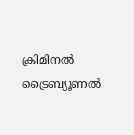ക്രിമിനൽ ട്രൈബ്യൂണൽ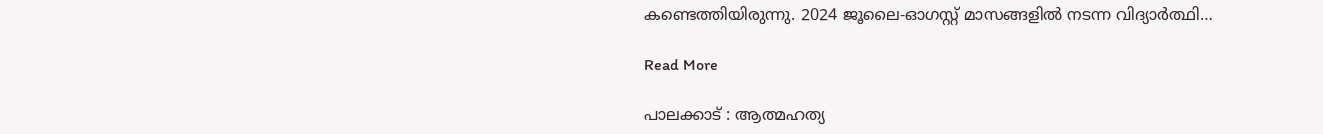കണ്ടെത്തിയിരുന്നു. 2024 ജൂലൈ-ഓഗസ്റ്റ് മാസങ്ങളിൽ നടന്ന വിദ്യാർത്ഥി…

Read More

പാലക്കാട് : ആത്മഹത്യ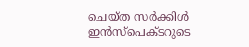ചെയ്ത സർക്കിൾ ഇൻസ്പെക്ടറുടെ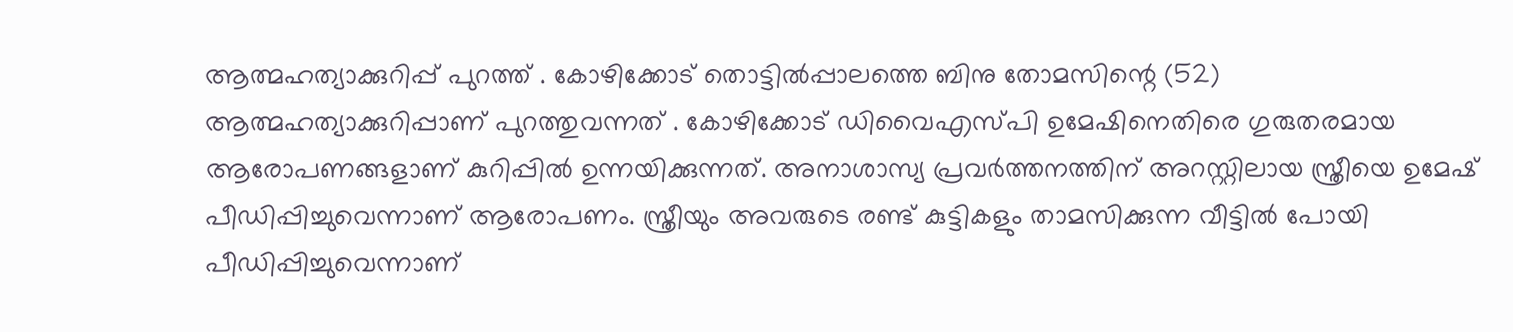ആത്മഹത്യാക്കുറിപ്പ് പുറത്ത് . കോഴിക്കോട് തൊട്ടിൽപ്പാലത്തെ ബിനു തോമസിന്റെ (52) ആത്മഹത്യാക്കുറിപ്പാണ് പുറത്തുവന്നത് . കോഴിക്കോട് ഡിവൈഎസ്പി ഉമേഷിനെതിരെ ഗുരുതരമായ ആരോപണങ്ങളാണ് കുറിപ്പിൽ ഉന്നയിക്കുന്നത്. അനാശാസ്യ പ്രവർത്തനത്തിന് അറസ്റ്റിലായ സ്ത്രീയെ ഉമേഷ് പീഡിപ്പിച്ചുവെന്നാണ് ആരോപണം. സ്ത്രീയും അവരുടെ രണ്ട് കുട്ടികളും താമസിക്കുന്ന വീട്ടിൽ പോയി പീഡിപ്പിച്ചുവെന്നാണ്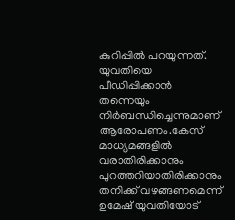കുറിപ്പിൽ പറയുന്നത്. യുവതിയെ പീഡിപ്പിക്കാൻ തന്നെയും നിർബന്ധിച്ചെന്നുമാണ് ആരോപണം.കേസ് മാധ്യമങ്ങളിൽ വരാതിരിക്കാനും പുറത്തറിയാതിരിക്കാനും തനിക്ക് വഴങ്ങണമെന്ന് ഉമേഷ് യുവതിയോട്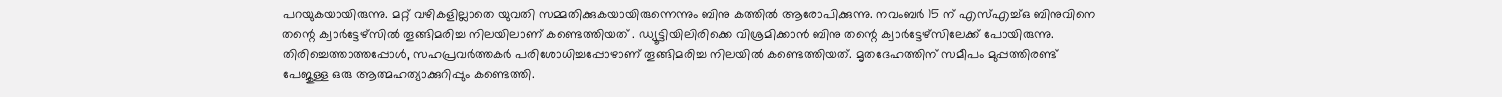പറയുകയായിരുന്നു. മറ്റ് വഴികളില്ലാതെ യുവതി സമ്മതിക്കുകയായിരുന്നെന്നും ബിനു കത്തിൽ ആരോപിക്കുന്നു. നവംബർ 15 ന് എസ്എച്ച്ഒ ബിനുവിനെ തന്റെ ക്വാർട്ടേഴ്‌സിൽ തൂങ്ങിമരിച്ച നിലയിലാണ് കണ്ടെത്തിയത് . ഡ്യൂട്ടിയിലിരിക്കെ വിശ്രമിക്കാൻ ബിനു തന്റെ ക്വാർട്ടേഴ്‌സിലേക്ക് പോയിരുന്നു. തിരിച്ചെത്താത്തപ്പോൾ, സഹപ്രവർത്തകർ പരിശോധിച്ചപ്പോഴാണ് തൂങ്ങിമരിച്ച നിലയിൽ കണ്ടെത്തിയത്. മൃതദേഹത്തിന് സമീപം മുപ്പത്തിരണ്ട് പേജുള്ള ഒരു ആത്മഹത്യാക്കുറിപ്പും കണ്ടെത്തി.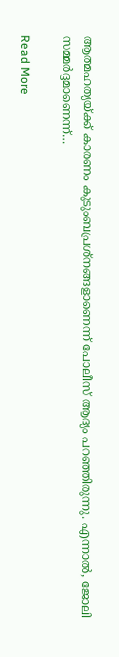ആത്മഹത്യയ്ക്ക് കാരണം കുടുംബപ്രശ്നങ്ങളാണെന്ന് പോലീസ് ആദ്യം പറഞ്ഞിരുന്നു. എന്നാൽ, ജോലി സമ്മർദ്ദമാണെന്ന്…

Read More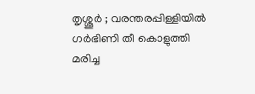തൃശ്ശൂർ ; വരന്തരപ്പിള്ളിയിൽ ഗർഭിണി തീ കൊളുത്തി മരിച്ച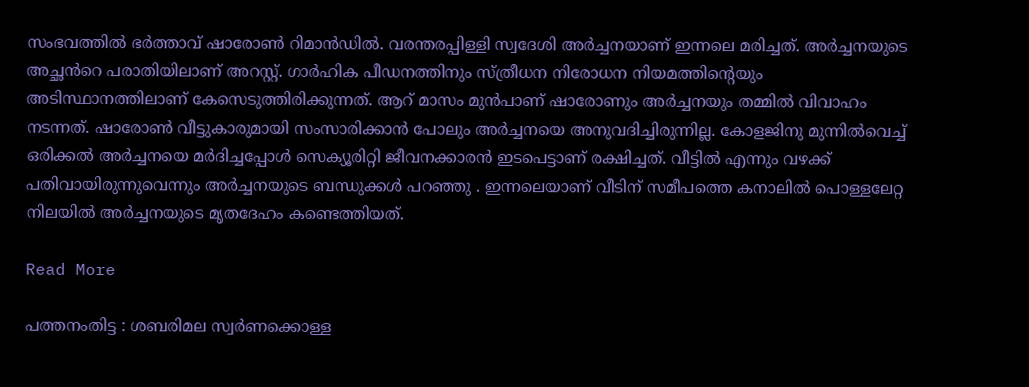സംഭവത്തിൽ ഭർത്താവ് ഷാരോൺ റിമാൻഡിൽ. വരന്തരപ്പിള്ളി സ്വദേശി അർച്ചനയാണ് ഇന്നലെ മരിച്ചത്. അർച്ചനയുടെ അച്ഛൻറെ പരാതിയിലാണ് അറസ്റ്റ്. ഗാർഹിക പീഡനത്തിനും സ്ത്രീധന നിരോധന നിയമത്തിന്റെയും അടിസ്ഥാനത്തിലാണ് കേസെടുത്തിരിക്കുന്നത്. ആറ് മാസം മുൻപാണ് ഷാരോണും അർച്ചനയും തമ്മിൽ വിവാഹം നടന്നത്. ഷാരോൺ വീട്ടുകാരുമായി സംസാരിക്കാൻ പോലും അർച്ചനയെ അനുവദിച്ചിരുന്നില്ല. കോളജിനു മുന്നിൽവെച്ച് ഒരിക്കൽ അർച്ചനയെ മർദിച്ചപ്പോൾ സെക്യൂരിറ്റി ജീവനക്കാരൻ ഇടപെട്ടാണ് രക്ഷിച്ചത്. വീട്ടിൽ എന്നും വഴക്ക് പതിവായിരുന്നുവെന്നും അർച്ചനയുടെ ബന്ധുക്കൾ പറഞ്ഞു . ഇന്നലെയാണ് വീടിന് സമീപത്തെ കനാലിൽ പൊള്ളലേറ്റ നിലയിൽ അർച്ചനയുടെ മൃതദേഹം കണ്ടെത്തിയത്.

Read More

പത്തനംതിട്ട : ശബരിമല സ്വർണക്കൊള്ള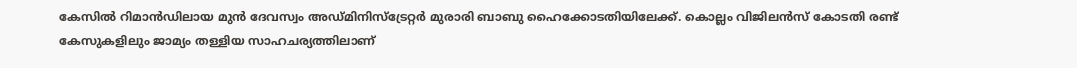കേസിൽ റിമാൻഡിലായ മുൻ ദേവസ്വം അഡ്മിനിസ്ട്രേറ്റർ മുരാരി ബാബു ഹൈക്കോടതിയിലേക്ക്. കൊല്ലം വിജിലൻസ് കോടതി രണ്ട് കേസുകളിലും ജാമ്യം തള്ളിയ സാഹചര്യത്തിലാണ്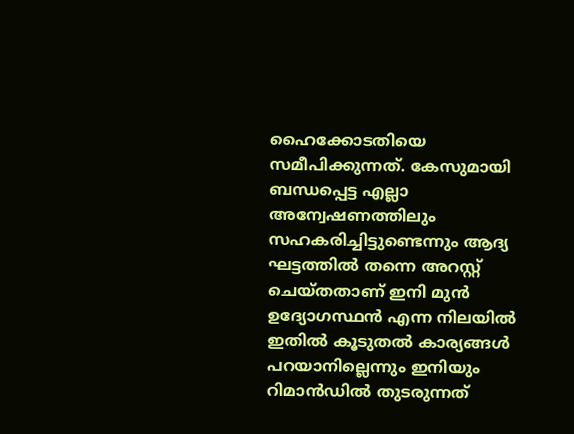ഹൈക്കോടതിയെ സമീപിക്കുന്നത്. കേസുമായി ബന്ധപ്പെട്ട എല്ലാ അന്വേഷണത്തിലും സഹകരിച്ചിട്ടുണ്ടെന്നും ആദ്യ ഘട്ടത്തിൽ തന്നെ അറസ്റ്റ് ചെയ്തതാണ് ഇനി മുൻ ഉദ്യോഗസ്ഥൻ എന്ന നിലയിൽ ഇതിൽ കൂടുതൽ കാര്യങ്ങൾ പറയാനില്ലെന്നും ഇനിയും റിമാൻഡിൽ തുടരുന്നത്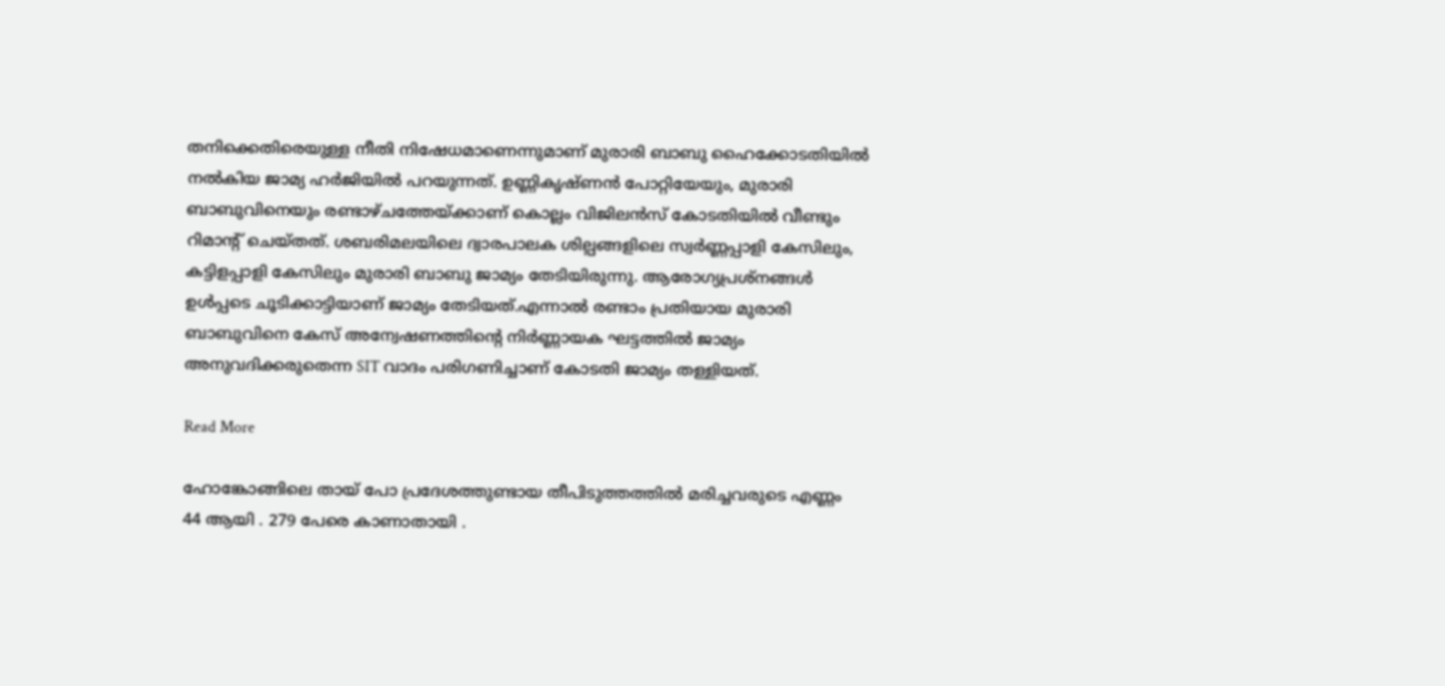തനിക്കെതിരെയുള്ള നീതി നിഷേധമാണെന്നുമാണ് മുരാരി ബാബു ഹൈക്കോടതിയിൽ നൽകിയ ജാമ്യ ഹർജിയിൽ പറയുന്നത്. ഉണ്ണികൃഷ്ണൻ പോറ്റിയേയും, മുരാരി ബാബുവിനെയും രണ്ടാഴ്ചത്തേയ്ക്കാണ് കൊല്ലം വിജിലൻസ് കോടതിയിൽ വീണ്ടും റിമാൻ്റ് ചെയ്തത്. ശബരിമലയിലെ ദ്വാരപാലക ശില്പങ്ങളിലെ സ്വർണ്ണപ്പാളി കേസിലും, കട്ടിളപ്പാളി കേസിലും മുരാരി ബാബു ജാമ്യം തേടിയിരുന്നു. ആരോഗ്യപ്രശ്നങ്ങൾ ഉൾപ്പടെ ചൂടിക്കാട്ടിയാണ് ജാമ്യം തേടിയത്.എന്നാൽ രണ്ടാം പ്രതിയായ മുരാരി ബാബുവിനെ കേസ് അന്വേഷണത്തിന്റെ നിർണ്ണായക ഘട്ടത്തിൽ ജാമ്യം അനുവദിക്കരുതെന്ന SIT വാദം പരിഗണിച്ചാണ് കോടതി ജാമ്യം തള്ളിയത്.

Read More

ഹോങ്കോങ്ങിലെ തായ് പോ പ്രദേശത്തുണ്ടായ തീപിടുത്തത്തിൽ മരിച്ചവരുടെ എണ്ണം 44 ആയി . 279 പേരെ കാണാതായി .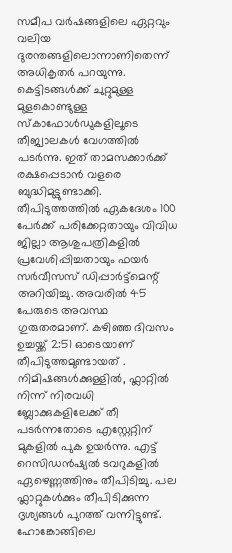സമീപ വർഷങ്ങളിലെ ഏറ്റവും വലിയ ദുരന്തങ്ങളിലൊന്നാണിതെന്ന് അധികൃതർ പറയുന്നു. കെട്ടിടങ്ങൾക്ക് ചുറ്റുമുള്ള മുളകൊണ്ടുള്ള സ്കാഫോൾഡുകളിലൂടെ തീജ്വാലകൾ വേഗത്തിൽ പടർന്നു. ഇത് താമസക്കാർക്ക് രക്ഷപ്പെടാൻ വളരെ ബുദ്ധിമുട്ടുണ്ടാക്കി. തീപിടുത്തത്തിൽ ഏകദേശം 100 പേർക്ക് പരിക്കേറ്റതായും വിവിധ ജില്ലാ ആശുപത്രികളിൽ പ്രവേശിപ്പിച്ചതായും ഫയർ സർവീസസ് ഡിപ്പാർട്ട്‌മെന്റ് അറിയിച്ചു. അവരിൽ 45 പേരുടെ അവസ്ഥ ഗുരുതരമാണ്. കഴിഞ്ഞ ദിവസം ഉച്ചയ്ക്ക് 2:51 ഓടെയാണ് തീപിടുത്തമുണ്ടായത് . നിമിഷങ്ങൾക്കുള്ളിൽ, ഫ്ലാറ്റിൽ നിന്ന് നിരവധി ബ്ലോക്കുകളിലേക്ക് തീ പടർന്നതോടെ എസ്റ്റേറ്റിന് മുകളിൽ പുക ഉയർന്നു. എട്ട് റെസിഡൻഷ്യൽ ടവറുകളിൽ ഏഴെണ്ണത്തിനും തീപിടിച്ചു. പല ഫ്ലാറ്റുകൾക്കും തീപിടിക്കുന്ന ദൃശ്യങ്ങൾ പുറത്ത് വന്നിട്ടുണ്ട്. ഹോങ്കോങ്ങിലെ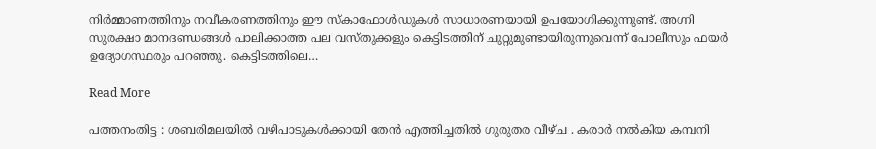നിർമ്മാണത്തിനും നവീകരണത്തിനും ഈ സ്കാഫോൾഡുകൾ സാധാരണയായി ഉപയോഗിക്കുന്നുണ്ട്. അഗ്നി സുരക്ഷാ മാനദണ്ഡങ്ങൾ പാലിക്കാത്ത പല വസ്തുക്കളും കെട്ടിടത്തിന് ചുറ്റുമുണ്ടായിരുന്നുവെന്ന് പോലീസും ഫയർ ഉദ്യോഗസ്ഥരും പറഞ്ഞു. കെട്ടിടത്തിലെ…

Read More

പത്തനംതിട്ട : ശബരിമലയിൽ വഴിപാടുകൾക്കായി തേൻ എത്തിച്ചതിൽ ഗുരുതര വീഴ്ച . കരാർ നൽകിയ കമ്പനി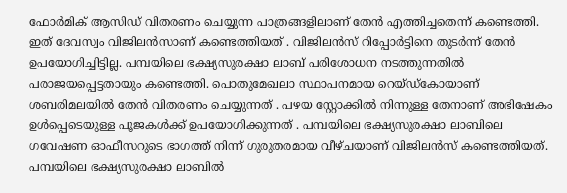ഫോർമിക് ആസിഡ് വിതരണം ചെയ്യുന്ന പാത്രങ്ങളിലാണ് തേൻ എത്തിച്ചതെന്ന് കണ്ടെത്തി. ഇത് ദേവസ്വം വിജിലൻസാണ് കണ്ടെത്തിയത് . വിജിലൻസ് റിപ്പോർട്ടിനെ തുടർന്ന് തേൻ ഉപയോഗിച്ചിട്ടില്ല. പമ്പയിലെ ഭക്ഷ്യസുരക്ഷാ ലാബ് പരിശോധന നടത്തുന്നതിൽ പരാജയപ്പെട്ടതായും കണ്ടെത്തി. പൊതുമേഖലാ സ്ഥാപനമായ റെയ്ഡ്കോയാണ് ശബരിമലയിൽ തേൻ വിതരണം ചെയ്യുന്നത് . പഴയ സ്റ്റോക്കിൽ നിന്നുള്ള തേനാണ് അഭിഷേകം ഉൾപ്പെടെയുള്ള പൂജകൾക്ക് ഉപയോഗിക്കുന്നത് . പമ്പയിലെ ഭക്ഷ്യസുരക്ഷാ ലാബിലെ ഗവേഷണ ഓഫീസറുടെ ഭാഗത്ത് നിന്ന് ഗുരുതരമായ വീഴ്ചയാണ് വിജിലൻസ് കണ്ടെത്തിയത്. പമ്പയിലെ ഭക്ഷ്യസുരക്ഷാ ലാബിൽ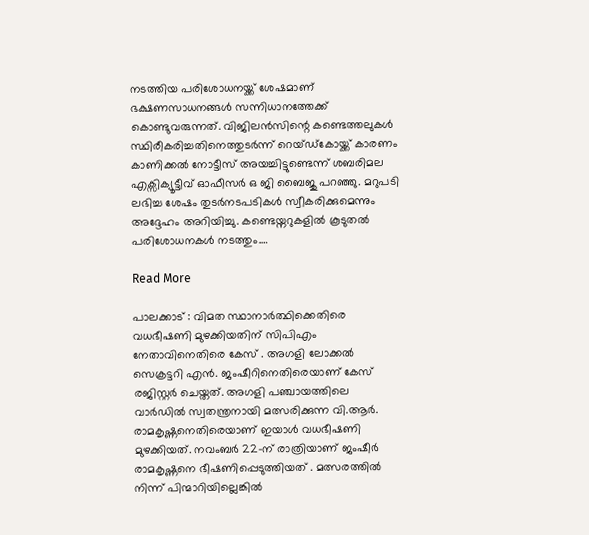നടത്തിയ പരിശോധനയ്ക്ക് ശേഷമാണ് ഭക്ഷണസാധനങ്ങൾ സന്നിധാനത്തേക്ക് കൊണ്ടുവരുന്നത്. വിജിലൻസിന്റെ കണ്ടെത്തലുകൾ സ്ഥിരീകരിച്ചതിനെത്തുടർന്ന് റെയ്ഡ്കോയ്ക്ക് കാരണം കാണിക്കൽ നോട്ടീസ് അയച്ചിട്ടുണ്ടെന്ന് ശബരിമല എക്സിക്യൂട്ടീവ് ഓഫീസർ ഒ ജി ബൈജു പറഞ്ഞു. മറുപടി ലഭിച്ച ശേഷം തുടർനടപടികൾ സ്വീകരിക്കുമെന്നും അദ്ദേഹം അറിയിച്ചു. കണ്ടെയ്നറുകളിൽ കൂടുതൽ പരിശോധനകൾ നടത്തും.…

Read More

പാലക്കാട് : വിമത സ്ഥാനാർത്ഥിക്കെതിരെ വധഭീഷണി മുഴക്കിയതിന് സിപിഎം നേതാവിനെതിരെ കേസ് . അഗളി ലോക്കൽ സെക്രട്ടറി എൻ. ജംഷീറിനെതിരെയാണ് കേസ് രജിസ്റ്റർ ചെയ്തത്. അഗളി പഞ്ചായത്തിലെ വാർഡിൽ സ്വതന്ത്രനായി മത്സരിക്കുന്ന വി.ആർ. രാമകൃഷ്ണനെതിരെയാണ് ഇയാൾ വധഭീഷണി മുഴക്കിയത്. നവംബർ 22-ന് രാത്രിയാണ് ജംഷീർ രാമകൃഷ്ണനെ ഭീഷണിപ്പെടുത്തിയത് . മത്സരത്തിൽ നിന്ന് പിന്മാറിയില്ലെങ്കിൽ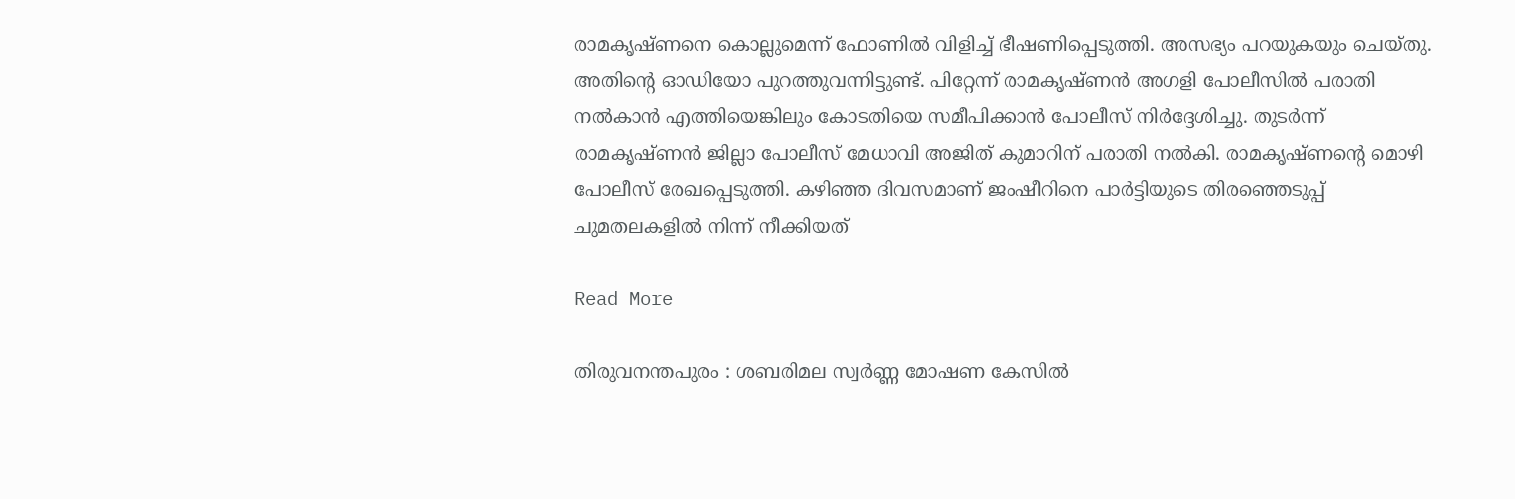രാമകൃഷ്ണനെ കൊല്ലുമെന്ന് ഫോണിൽ വിളിച്ച് ഭീഷണിപ്പെടുത്തി. അസഭ്യം പറയുകയും ചെയ്തു. അതിന്റെ ഓഡിയോ പുറത്തുവന്നിട്ടുണ്ട്. പിറ്റേന്ന് രാമകൃഷ്ണൻ അഗളി പോലീസിൽ പരാതി നൽകാൻ എത്തിയെങ്കിലും കോടതിയെ സമീപിക്കാൻ പോലീസ് നിർദ്ദേശിച്ചു. തുടർന്ന് രാമകൃഷ്ണൻ ജില്ലാ പോലീസ് മേധാവി അജിത് കുമാറിന് പരാതി നൽകി. രാമകൃഷ്ണന്റെ മൊഴി പോലീസ് രേഖപ്പെടുത്തി. കഴിഞ്ഞ ദിവസമാണ് ജംഷീറിനെ പാർട്ടിയുടെ തിരഞ്ഞെടുപ്പ് ചുമതലകളിൽ നിന്ന് നീക്കിയത്

Read More

തിരുവനന്തപുരം : ശബരിമല സ്വർണ്ണ മോഷണ കേസിൽ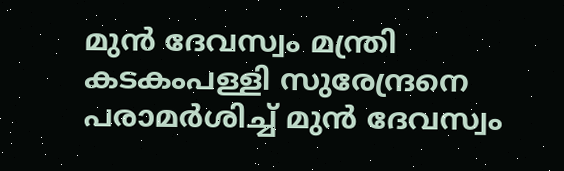മുൻ ദേവസ്വം മന്ത്രി കടകംപള്ളി സുരേന്ദ്രനെ പരാമർശിച്ച് മുൻ ദേവസ്വം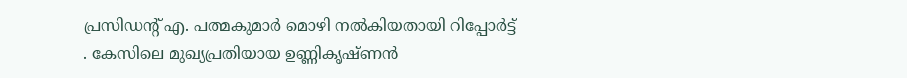പ്രസിഡന്റ് എ. പത്മകുമാർ മൊഴി നൽകിയതായി റിപ്പോർട്ട് . കേസിലെ മുഖ്യപ്രതിയായ ഉണ്ണികൃഷ്ണൻ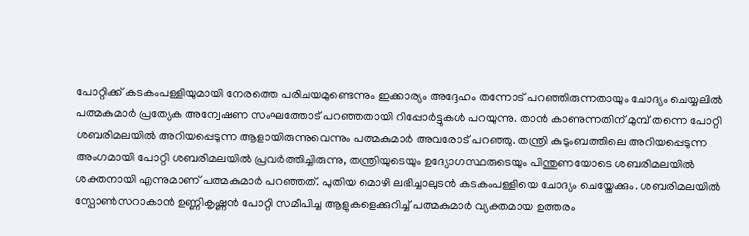പോറ്റിക്ക് കടകംപള്ളിയുമായി നേരത്തെ പരിചയമുണ്ടെന്നും ഇക്കാര്യം അദ്ദേഹം തന്നോട് പറഞ്ഞിരുന്നതായും ചോദ്യം ചെയ്യലിൽ പത്മകുമാർ പ്രത്യേക അന്വേഷണ സംഘത്തോട് പറഞ്ഞതായി റിപ്പോർട്ടുകൾ പറയുന്നു. താൻ കാണുന്നതിന് മുമ്പ് തന്നെ പോറ്റി ശബരിമലയിൽ അറിയപ്പെടുന്ന ആളായിരുന്നുവെന്നും പത്മകുമാർ അവരോട് പറഞ്ഞു. തന്ത്രി കുടുംബത്തിലെ അറിയപ്പെടുന്ന അംഗമായി പോറ്റി ശബരിമലയിൽ പ്രവർത്തിച്ചിരുന്നു, തന്ത്രിയുടെയും ഉദ്യോഗസ്ഥരുടെയും പിന്തുണയോടെ ശബരിമലയിൽ ശക്തനായി എന്നുമാണ് പത്മകുമാർ പറഞ്ഞത്. പുതിയ മൊഴി ലഭിച്ചാലുടൻ കടകംപള്ളിയെ ചോദ്യം ചെയ്തേക്കും. ശബരിമലയിൽ സ്പോൺസറാകാൻ ഉണ്ണികൃഷ്ണൻ പോറ്റി സമീപിച്ച ആളുകളെക്കുറിച്ച് പത്മകുമാർ വ്യക്തമായ ഉത്തരം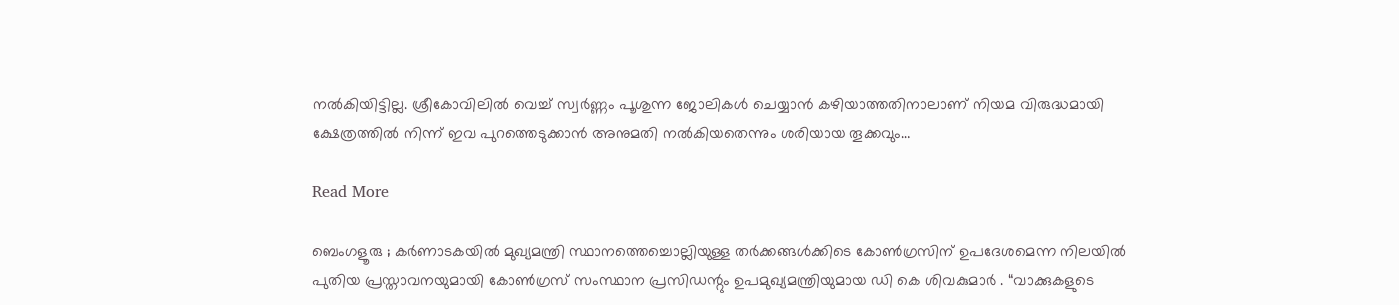നൽകിയിട്ടില്ല. ശ്രീകോവിലിൽ വെച്ച് സ്വർണ്ണം പൂശുന്ന ജോലികൾ ചെയ്യാൻ കഴിയാത്തതിനാലാണ് നിയമ വിരുദ്ധമായി ക്ഷേത്രത്തിൽ നിന്ന് ഇവ പുറത്തെടുക്കാൻ അനുമതി നൽകിയതെന്നും ശരിയായ തൂക്കവും…

Read More

ബെംഗളൂരു ; കർണാടകയിൽ മുഖ്യമന്ത്രി സ്ഥാനത്തെച്ചൊല്ലിയുള്ള തർക്കങ്ങൾക്കിടെ കോൺഗ്രസിന് ഉപദേശമെന്ന നിലയിൽ പുതിയ പ്രസ്താവനയുമായി കോൺഗ്രസ് സംസ്ഥാന പ്രസിഡന്റും ഉപമുഖ്യമന്ത്രിയുമായ ഡി കെ ശിവകുമാർ . “വാക്കുകളുടെ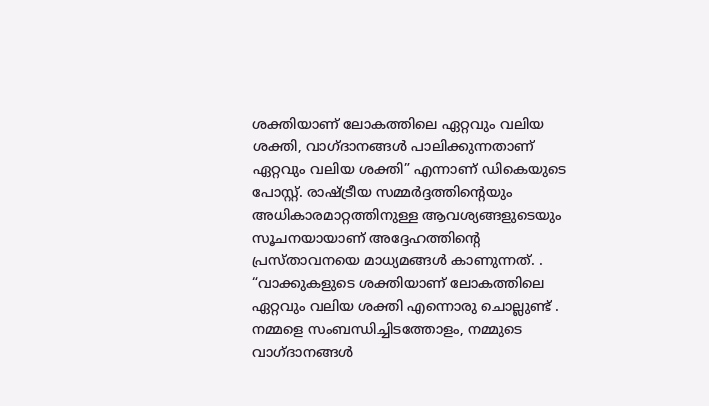ശക്തിയാണ് ലോകത്തിലെ ഏറ്റവും വലിയ ശക്തി, വാഗ്ദാനങ്ങൾ പാലിക്കുന്നതാണ് ഏറ്റവും വലിയ ശക്തി” എന്നാണ് ഡികെയുടെ പോസ്റ്റ്. രാഷ്ട്രീയ സമ്മർദ്ദത്തിന്റെയും അധികാരമാറ്റത്തിനുള്ള ആവശ്യങ്ങളുടെയും സൂചനയായാണ് അദ്ദേഹത്തിന്റെ പ്രസ്താവനയെ മാധ്യമങ്ങൾ കാണുന്നത്. . “വാക്കുകളുടെ ശക്തിയാണ് ലോകത്തിലെ ഏറ്റവും വലിയ ശക്തി എന്നൊരു ചൊല്ലുണ്ട് . നമ്മളെ സംബന്ധിച്ചിടത്തോളം, നമ്മുടെ വാഗ്ദാനങ്ങൾ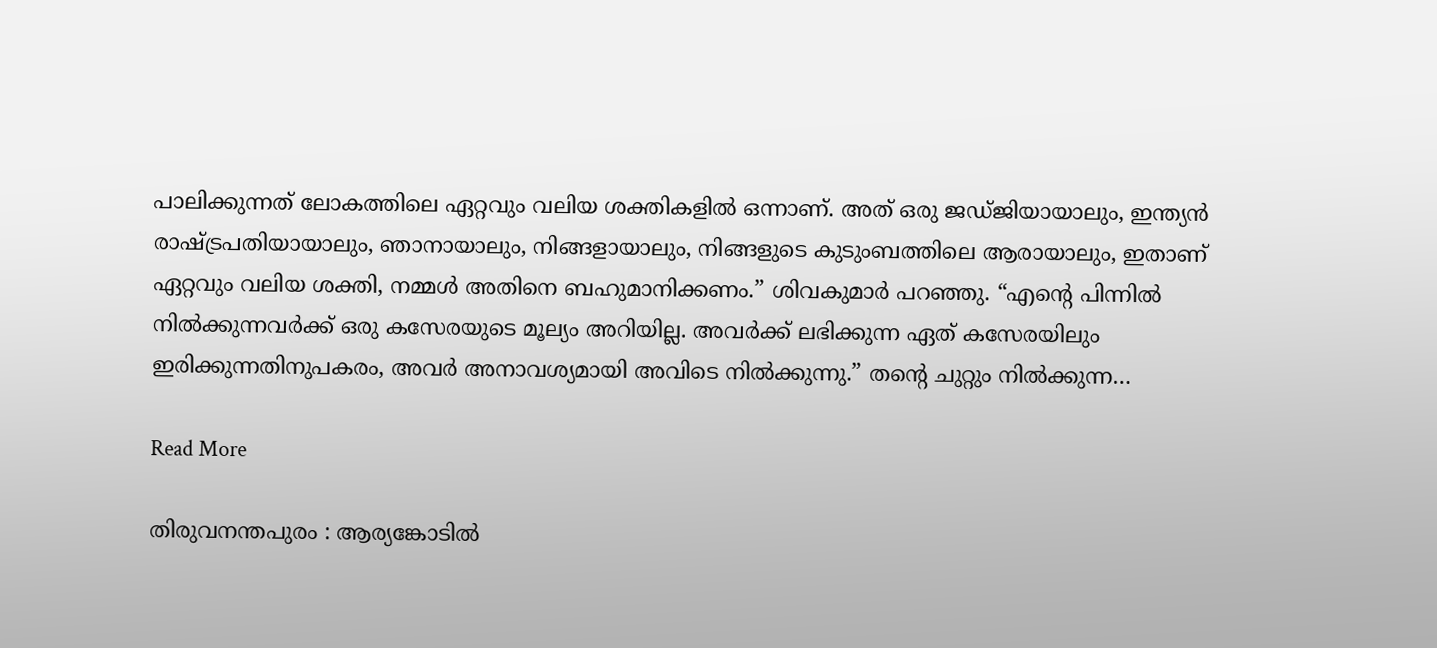പാലിക്കുന്നത് ലോകത്തിലെ ഏറ്റവും വലിയ ശക്തികളിൽ ഒന്നാണ്. അത് ഒരു ജഡ്ജിയായാലും, ഇന്ത്യൻ രാഷ്ട്രപതിയായാലും, ഞാനായാലും, നിങ്ങളായാലും, നിങ്ങളുടെ കുടുംബത്തിലെ ആരായാലും, ഇതാണ് ഏറ്റവും വലിയ ശക്തി, നമ്മൾ അതിനെ ബഹുമാനിക്കണം.” ശിവകുമാർ പറഞ്ഞു. “എന്റെ പിന്നിൽ നിൽക്കുന്നവർക്ക് ഒരു കസേരയുടെ മൂല്യം അറിയില്ല. അവർക്ക് ലഭിക്കുന്ന ഏത് കസേരയിലും ഇരിക്കുന്നതിനുപകരം, അവർ അനാവശ്യമായി അവിടെ നിൽക്കുന്നു.” തന്റെ ചുറ്റും നിൽക്കുന്ന…

Read More

തിരുവനന്തപുരം : ആര്യങ്കോടിൽ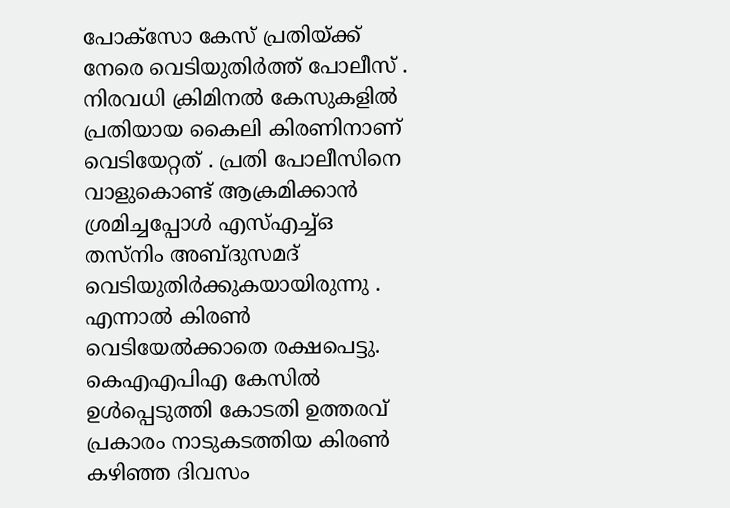പോക്സോ കേസ് പ്രതിയ്ക്ക് നേരെ വെടിയുതിർത്ത് പോലീസ് . നിരവധി ക്രിമിനൽ കേസുകളിൽ പ്രതിയായ കൈലി കിരണിനാണ് വെടിയേറ്റത് . പ്രതി പോലീസിനെ വാളുകൊണ്ട് ആക്രമിക്കാൻ ശ്രമിച്ചപ്പോൾ എസ്എച്ച്ഒ തസ്നിം അബ്ദുസമദ് വെടിയുതിർക്കുകയായിരുന്നു . എന്നാൽ കിരൺ വെടിയേൽക്കാതെ രക്ഷപെട്ടു. കെഎഎപിഎ കേസിൽ ഉൾപ്പെടുത്തി കോടതി ഉത്തരവ് പ്രകാരം നാടുകടത്തിയ കിരൺ കഴിഞ്ഞ ദിവസം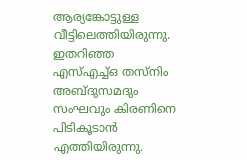ആര്യങ്കോട്ടുള്ള വീട്ടിലെത്തിയിരുന്നു. ഇതറിഞ്ഞ എസ്എച്ച്ഒ തസ്നിം അബ്ദുസമദും സംഘവും കിരണിനെ പിടികൂടാൻ എത്തിയിരുന്നു.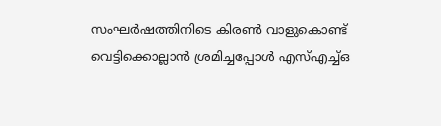സംഘർഷത്തിനിടെ കിരൺ വാളുകൊണ്ട് വെട്ടിക്കൊല്ലാൻ ശ്രമിച്ചപ്പോൾ എസ്എച്ച്ഒ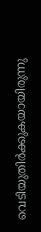വെടിയുതിർക്കുകയായിരുന്നു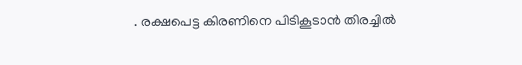. രക്ഷപെട്ട കിരണിനെ പിടികൂടാൻ തിരച്ചിൽ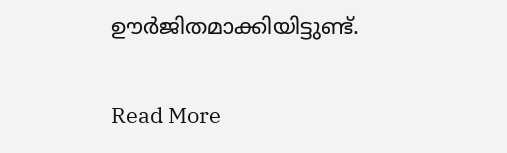ഊർജിതമാക്കിയിട്ടുണ്ട്.

Read More